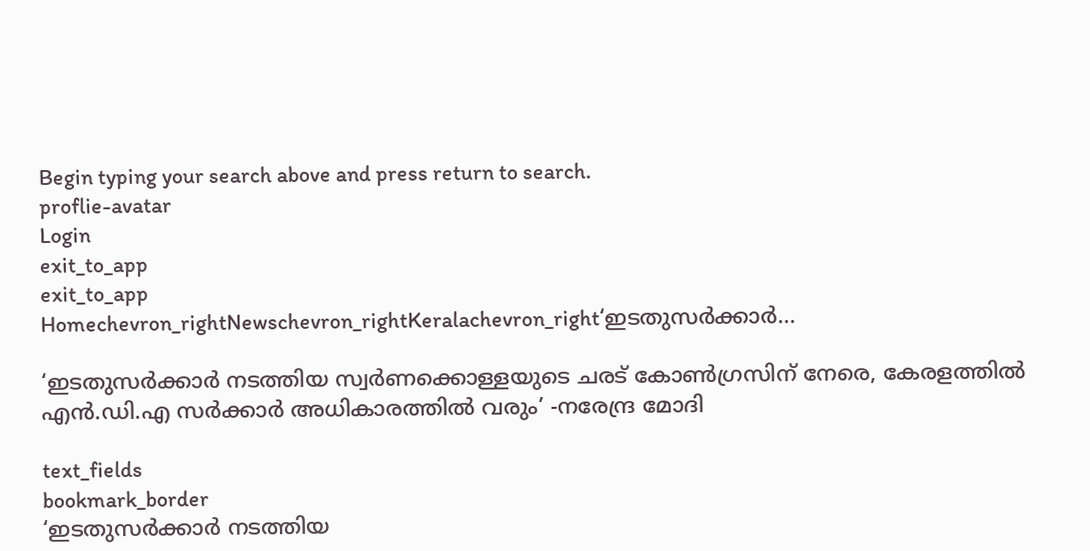Begin typing your search above and press return to search.
proflie-avatar
Login
exit_to_app
exit_to_app
Homechevron_rightNewschevron_rightKeralachevron_right‘ഇടതുസർക്കാർ...

‘ഇടതുസർക്കാർ നടത്തിയ സ്വർണക്കൊള്ളയുടെ ചരട് കോൺഗ്രസിന് നേരെ, കേരളത്തിൽ എൻ.ഡി.എ സർക്കാർ അധികാരത്തിൽ വരും’ -നരേന്ദ്ര മോദി

text_fields
bookmark_border
‘ഇടതുസർക്കാർ നടത്തിയ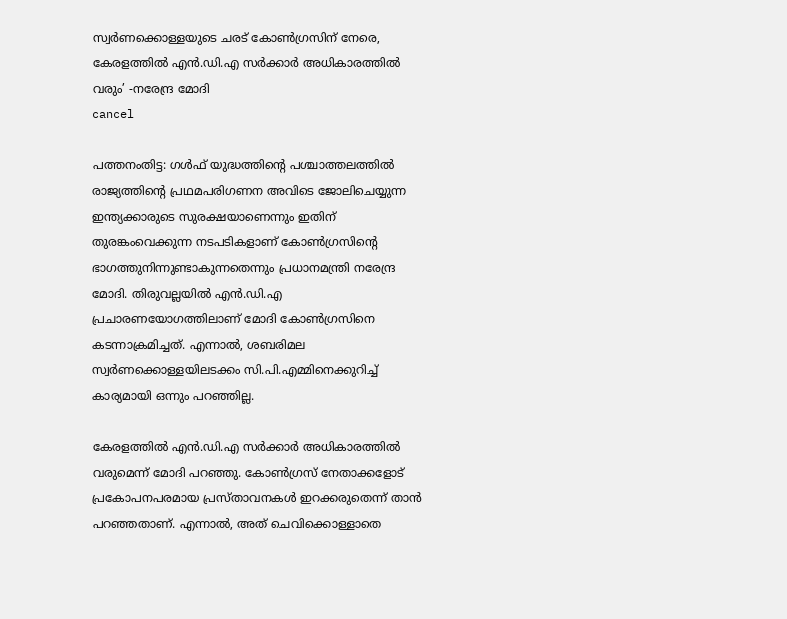സ്വർണക്കൊള്ളയുടെ ചരട് കോൺഗ്രസിന് നേരെ, കേരളത്തിൽ എൻ.ഡി.എ സർക്കാർ അധികാരത്തിൽ വരും’ -നരേന്ദ്ര മോദി
cancel

പത്തനംതിട്ട: ഗൾഫ് യുദ്ധത്തിന്‍റെ പശ്ചാത്തലത്തിൽ രാജ്യത്തിന്‍റെ പ്രഥമപരിഗണന അവിടെ ജോലിചെയ്യുന്ന ഇന്ത്യക്കാരുടെ സുരക്ഷയാണെന്നും ഇതിന് തുരങ്കംവെക്കുന്ന നടപടികളാണ് കോൺഗ്രസിന്‍റെ ഭാഗത്തുനിന്നുണ്ടാകുന്നതെന്നും പ്രധാനമന്ത്രി നരേന്ദ്ര മോദി. തിരുവല്ലയിൽ എൻ.ഡി.എ പ്രചാരണയോഗത്തിലാണ് മോദി കോൺഗ്രസിനെ കടന്നാക്രമിച്ചത്. എന്നാൽ, ശബരിമല സ്വർണക്കൊള്ളയിലടക്കം സി.പി.എമ്മിനെക്കുറിച്ച് കാര്യമായി ഒന്നും പറഞ്ഞില്ല.

കേരളത്തിൽ എൻ.ഡി.എ സർക്കാർ അധികാരത്തിൽ വരുമെന്ന് മോദി പറഞ്ഞു. കോൺഗ്രസ് നേതാക്കളോട് പ്രകോപനപരമായ പ്രസ്താവനകൾ ഇറക്കരുതെന്ന് താൻ പറഞ്ഞതാണ്. എന്നാൽ, അത് ചെവിക്കൊള്ളാതെ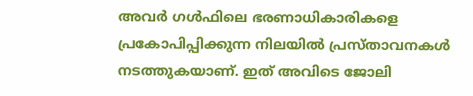അവർ ഗൾഫിലെ ഭരണാധികാരികളെ പ്രകോപിപ്പിക്കുന്ന നിലയിൽ പ്രസ്താവനകൾ നടത്തുകയാണ്. ഇത് അവിടെ ജോലി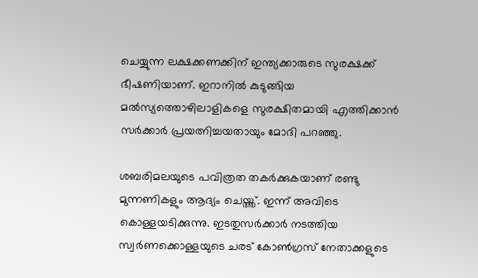ചെയ്യുന്ന ലക്ഷക്കണക്കിന് ഇന്ത്യക്കാരുടെ സുരക്ഷക്ക് ഭീഷണിയാണ്. ഇറാനിൽ കുടുങ്ങിയ മൽസ്യത്തൊഴിലാളികളെ സുരക്ഷിതമായി എത്തിക്കാൻ സർക്കാർ പ്രയത്നിച്ചയതായും മോദി പറഞ്ഞു.

ശബരിമലയുടെ പവിത്രത തകർക്കുകയാണ് രണ്ടു മുന്നണികളും ആദ്യം ചെയ്ത്ത്. ഇന്ന് അവിടെ കൊള്ളയടിക്കുന്നു. ഇടതുസർക്കാർ നടത്തിയ സ്വർണക്കൊള്ളയുടെ ചരട് കോൺഗ്രസ് നേതാക്കളുടെ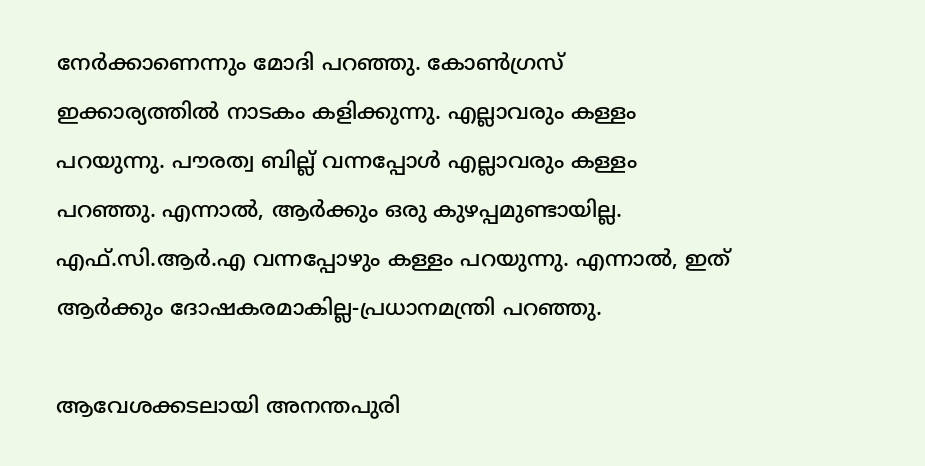നേർക്കാണെന്നും മോദി പറഞ്ഞു. കോൺഗ്രസ് ഇക്കാര്യത്തിൽ നാടകം കളിക്കുന്നു. എല്ലാവരും കള്ളം പറയുന്നു. പൗരത്വ ബില്ല് വന്നപ്പോൾ എല്ലാവരും കള്ളം പറഞ്ഞു. എന്നാൽ, ആർക്കും ഒരു കുഴപ്പമുണ്ടായില്ല. എഫ്.സി.ആർ.എ വന്നപ്പോഴും കള്ളം പറയുന്നു. എന്നാൽ, ഇത് ആർക്കും ദോഷകരമാകില്ല-പ്രധാനമന്ത്രി പറഞ്ഞു.

ആവേശക്കടലായി അനന്തപുരി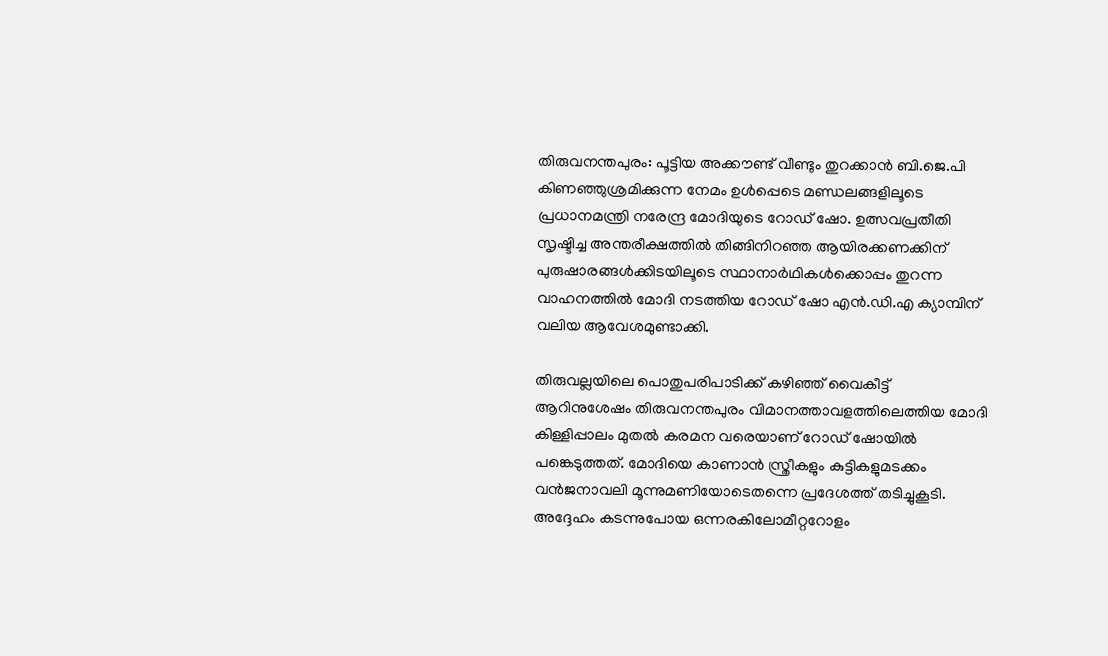തിരുവനന്തപുരം: പൂട്ടിയ അക്കൗണ്ട് വീണ്ടും തുറക്കാൻ ബി.ജെ.പി കിണഞ്ഞുശ്രമിക്കുന്ന നേമം ഉൾപ്പെടെ മണ്ഡലങ്ങളിലൂടെ പ്രധാനമന്ത്രി നരേന്ദ്ര മോദിയുടെ റോഡ് ഷോ. ഉത്സവപ്രതീതി സൃഷ്ടിച്ച അന്തരീക്ഷത്തിൽ തിങ്ങിനിറഞ്ഞ ആയിരക്കണക്കിന് പുരുഷാരങ്ങൾക്കിടയിലൂടെ സ്ഥാനാർഥികൾക്കൊപ്പം തുറന്ന വാഹനത്തിൽ മോദി നടത്തിയ റോഡ് ഷോ എൻ.ഡി.എ ക്യാമ്പിന് വലിയ ആവേശമുണ്ടാക്കി.

തിരുവല്ലയിലെ പൊതുപരിപാടിക്ക് കഴിഞ്ഞ് വൈകീട്ട് ആറിനുശേഷം തിരുവനന്തപുരം വിമാനത്താവളത്തിലെത്തിയ മോദി കിള്ളിപ്പാലം മുതൽ കരമന വരെയാണ് റോഡ് ഷോയിൽ പങ്കെടുത്തത്. മോദിയെ കാണാൻ സ്ത്രീകളും കുട്ടികളുമടക്കം വൻജനാവലി മൂന്നുമണിയോടെതന്നെ പ്രദേശത്ത് തടിച്ചുകൂടി. അദ്ദേഹം കടന്നുപോയ ഒന്നരകിലോമീറ്ററോളം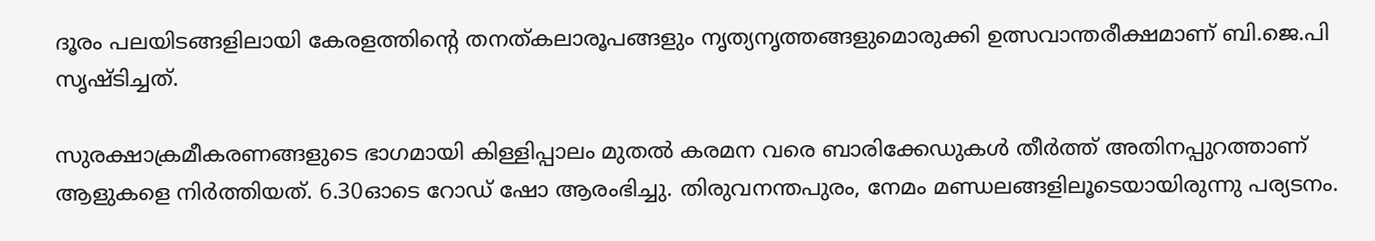ദൂരം പലയിടങ്ങളിലായി കേരളത്തിന്‍റെ തനത്കലാരൂപങ്ങളും നൃത്യനൃത്തങ്ങളുമൊരുക്കി ഉത്സവാന്തരീക്ഷമാണ് ബി.ജെ.പി സൃഷ്ടിച്ചത്.

സുരക്ഷാക്രമീകരണങ്ങളുടെ ഭാഗമായി കിള്ളിപ്പാലം മുതൽ കരമന വരെ ബാരിക്കേഡുകൾ തീർത്ത് അതിനപ്പുറത്താണ് ആളുകളെ നിർത്തിയത്. 6.30ഓടെ റോഡ് ഷോ ആരംഭിച്ചു. തിരുവനന്തപുരം, നേമം മണ്ഡലങ്ങളിലൂടെയായിരുന്നു പര്യടനം.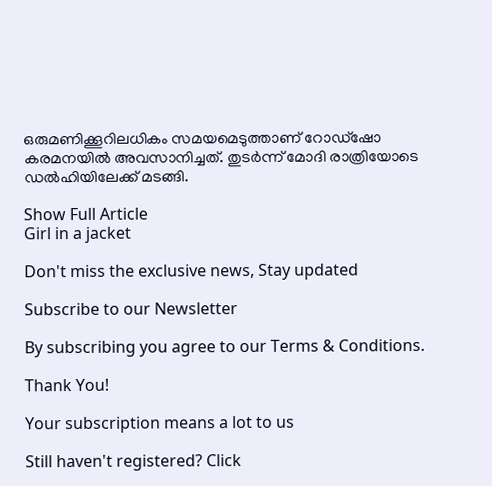ഒരുമണിക്കൂറിലധികം സമയമെടുത്താണ് റോഡ്ഷോ കരമനയിൽ അവസാനിച്ചത്. തുടർന്ന് മോദി രാത്രിയോടെ ഡൽഹിയിലേക്ക് മടങ്ങി.

Show Full Article
Girl in a jacket

Don't miss the exclusive news, Stay updated

Subscribe to our Newsletter

By subscribing you agree to our Terms & Conditions.

Thank You!

Your subscription means a lot to us

Still haven't registered? Click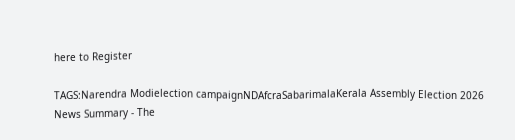here to Register

TAGS:Narendra Modielection campaignNDAfcraSabarimalaKerala Assembly Election 2026
News Summary - The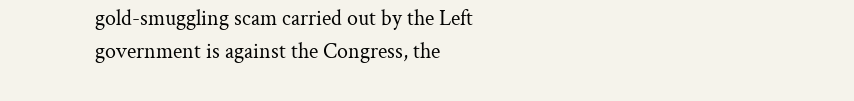gold-smuggling scam carried out by the Left government is against the Congress, the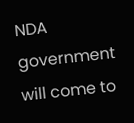NDA government will come to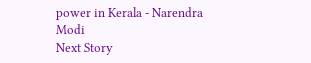power in Kerala - Narendra Modi
Next Story